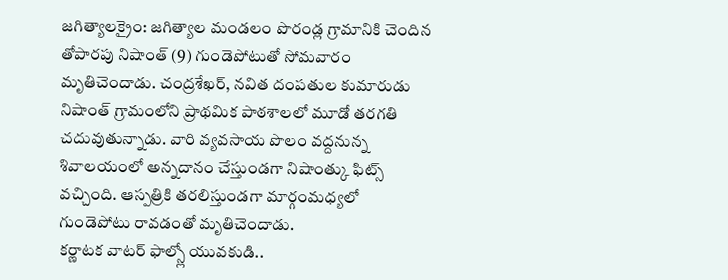జగిత్యాలక్రైం: జగిత్యాల మండలం పొరండ్ల గ్రామానికి చెందిన తోపారపు నిషాంత్ (9) గుండెపోటుతో సోమవారం మృతిచెందాడు. చంద్రశేఖర్, నవిత దంపతుల కుమారుడు నిషాంత్ గ్రామంలోని ప్రాథమిక పాఠశాలలో మూడో తరగతి చదువుతున్నాడు. వారి వ్యవసాయ పొలం వద్దనున్న శివాలయంలో అన్నదానం చేస్తుండగా నిషాంత్కు ఫిట్స్ వచ్చింది. ఆస్పత్రికి తరలిస్తుండగా మార్గంమధ్యలో గుండెపోటు రావడంతో మృతిచెందాడు.
కర్ణాటక వాటర్ ఫాల్స్లో యువకుడి..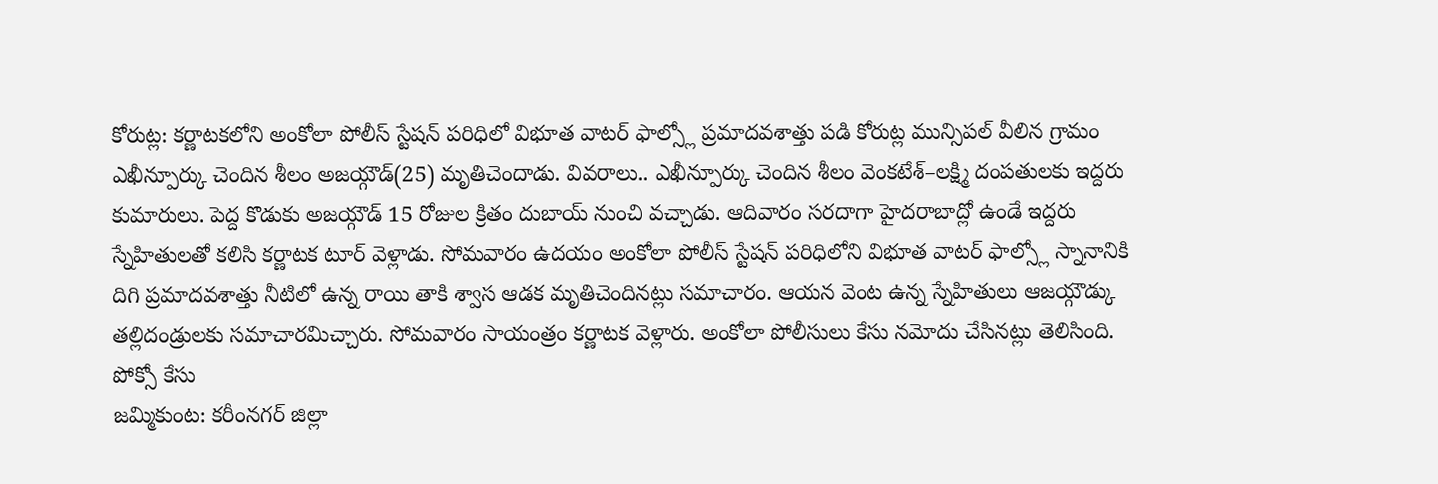కోరుట్ల: కర్ణాటకలోని అంకోలా పోలీస్ స్టేషన్ పరిధిలో విభూత వాటర్ ఫాల్స్లో ప్రమాదవశాత్తు పడి కోరుట్ల మున్సిపల్ వీలిన గ్రామం ఎఖీన్పూర్కు చెందిన శీలం అజయ్గౌడ్(25) మృతిచెందాడు. వివరాలు.. ఎఖీన్పూర్కు చెందిన శీలం వెంకటేశ్–లక్ష్మి దంపతులకు ఇద్దరు కుమారులు. పెద్ద కొడుకు అజయ్గౌడ్ 15 రోజుల క్రితం దుబాయ్ నుంచి వచ్చాడు. ఆదివారం సరదాగా హైదరాబాద్లో ఉండే ఇద్దరు స్నేహితులతో కలిసి కర్ణాటక టూర్ వెళ్లాడు. సోమవారం ఉదయం అంకోలా పోలీస్ స్టేషన్ పరిధిలోని విభూత వాటర్ ఫాల్స్లో స్నానానికి దిగి ప్రమాదవశాత్తు నీటిలో ఉన్న రాయి తాకి శ్వాస ఆడక మృతిచెందినట్లు సమాచారం. ఆయన వెంట ఉన్న స్నేహితులు ఆజయ్గౌడ్కు తల్లిదండ్రులకు సమాచారమిచ్చారు. సోమవారం సాయంత్రం కర్ణాటక వెళ్లారు. అంకోలా పోలీసులు కేసు నమోదు చేసినట్లు తెలిసింది.
పోక్సో కేసు
జమ్మికుంట: కరీంనగర్ జిల్లా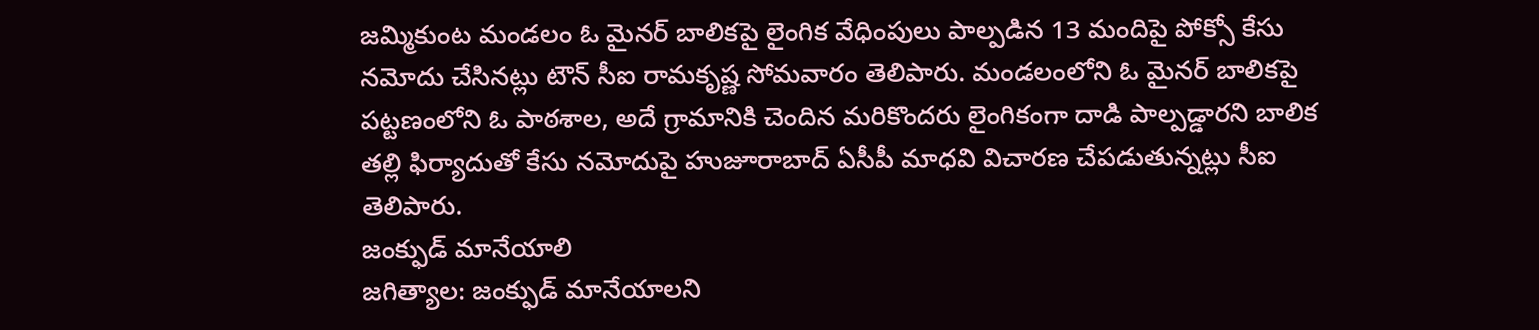జమ్మికుంట మండలం ఓ మైనర్ బాలికపై లైంగిక వేధింపులు పాల్పడిన 13 మందిపై పోక్సో కేసు నమోదు చేసినట్లు టౌన్ సీఐ రామకృష్ణ సోమవారం తెలిపారు. మండలంలోని ఓ మైనర్ బాలికపై పట్టణంలోని ఓ పాఠశాల, అదే గ్రామానికి చెందిన మరికొందరు లైంగికంగా దాడి పాల్పడ్డారని బాలిక తల్లి ఫిర్యాదుతో కేసు నమోదుపై హుజూరాబాద్ ఏసీపీ మాధవి విచారణ చేపడుతున్నట్లు సీఐ తెలిపారు.
జంక్ఫుడ్ మానేయాలి
జగిత్యాల: జంక్ఫుడ్ మానేయాలని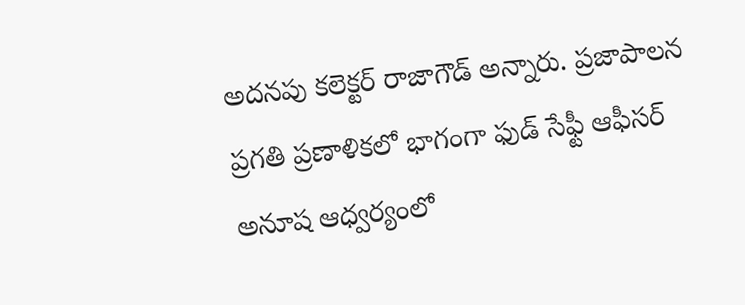అదనపు కలెక్టర్ రాజాగౌడ్ అన్నారు. ప్రజాపాలన ప్రగతి ప్రణాళికలో భాగంగా ఫుడ్ సేఫ్టీ ఆఫీసర్ అనూష ఆధ్వర్యంలో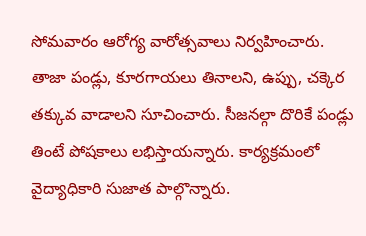సోమవారం ఆరోగ్య వారోత్సవాలు నిర్వహించారు. తాజా పండ్లు, కూరగాయలు తినాలని, ఉప్పు, చక్కెర తక్కువ వాడాలని సూచించారు. సీజనల్గా దొరికే పండ్లు తింటే పోషకాలు లభిస్తాయన్నారు. కార్యక్రమంలో వైద్యాధికారి సుజాత పాల్గొన్నారు.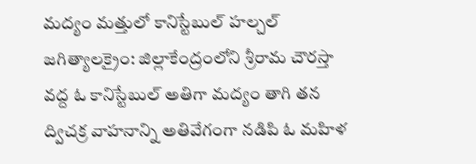మద్యం మత్తులో కానిస్టేబుల్ హల్చల్
జగిత్యాలక్రైం: జిల్లాకేంద్రంలోని శ్రీరామ చౌరస్తా వద్ద ఓ కానిస్టేబుల్ అతిగా మద్యం తాగి తన ద్విచక్ర వాహనాన్ని అతివేగంగా నడిపి ఓ మహిళ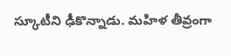స్కూటీని ఢీకొన్నాడు. మహిళ తీవ్రంగా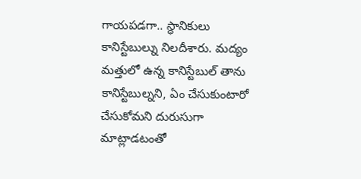గాయపడగా.. స్థానికులు కానిస్టేబుల్ను నిలదీశారు. మద్యం మత్తులో ఉన్న కానిస్టేబుల్ తాను కానిస్టేబుల్నని, ఏం చేసుకుంటారో చేసుకోమని దురుసుగా మాట్లాడటంతో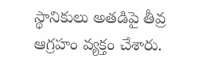స్థానికులు అతడిపై తీవ్ర ఆగ్రహం వ్యక్తం చేశారు.